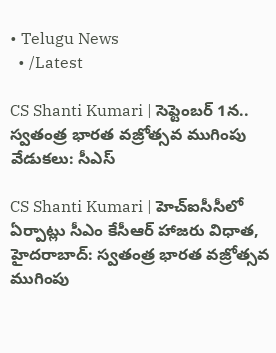• Telugu News
  • /Latest

CS Shanti Kumari | సెప్టెంబర్ 1న.. స్వతంత్ర భారత వజ్రోత్సవ ముగింపు వేడుకలు: సీఎస్‌

CS Shanti Kumari | హెచ్ఐసీసీలో ఏర్పాట్లు సీఎం కేసీఆర్ హాజరు విధాత, హైదరాబాద్: స్వతంత్ర భారత వజ్రోత్సవ ముగింపు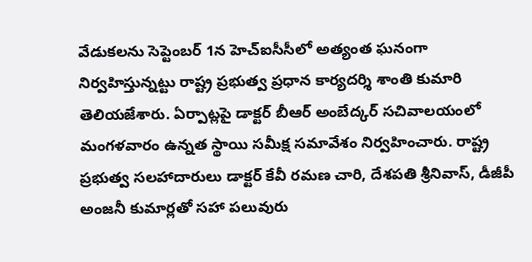వేడుకలను సెప్టెంబర్ 1న హెచ్ఐసీసీలో అత్యంత ఘనంగా నిర్వహిస్తున్నట్టు రాష్ట్ర ప్రభుత్వ ప్రధాన కార్యదర్శి శాంతి కుమారి తెలియజేశారు. ఏర్పాట్లపై డాక్టర్ బీఆర్ అంబేద్కర్ సచివాలయంలో మంగళవారం ఉన్నత స్థాయి సమీక్ష సమావేశం నిర్వహించారు. రాష్ట్ర ప్రభుత్వ సలహాదారులు డాక్టర్ కేవీ రమణ చారి, దేశపతి శ్రీనివాస్, డీజీపీ అంజనీ కుమార్లతో సహా పలువురు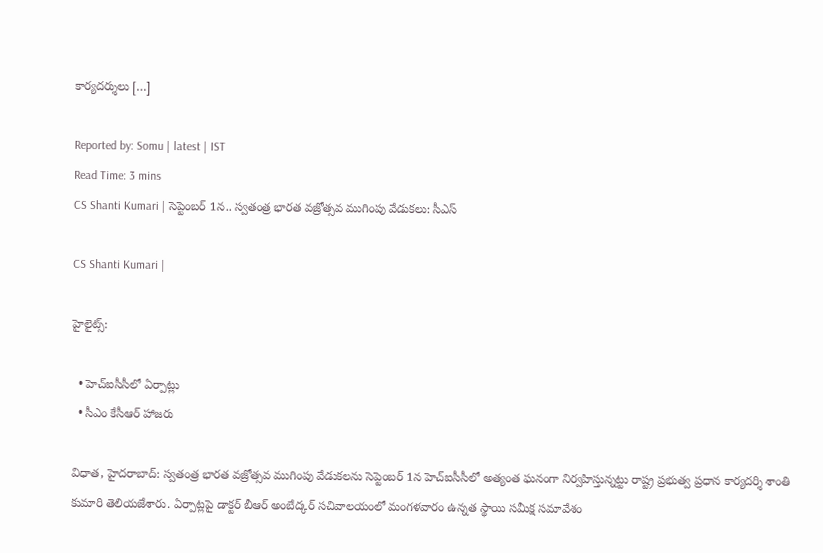కార్యదర్శులు […]

Reported by: Somu | latest | IST
Read Time: 3 mins
CS Shanti Kumari | సెప్టెంబర్ 1న.. స్వతంత్ర భారత వజ్రోత్సవ ముగింపు వేడుకలు: సీఎస్‌

CS Shanti Kumari |

హైలైట్స్:

  • హెచ్ఐసీసీలో ఏర్పాట్లు
  • సీఎం కేసీఆర్ హాజరు

విధాత, హైదరాబాద్: స్వతంత్ర భారత వజ్రోత్సవ ముగింపు వేడుకలను సెప్టెంబర్ 1న హెచ్ఐసీసీలో అత్యంత ఘనంగా నిర్వహిస్తున్నట్టు రాష్ట్ర ప్రభుత్వ ప్రధాన కార్యదర్శి శాంతి కుమారి తెలియజేశారు. ఏర్పాట్లపై డాక్టర్ బీఆర్ అంబేద్కర్ సచివాలయంలో మంగళవారం ఉన్నత స్థాయి సమీక్ష సమావేశం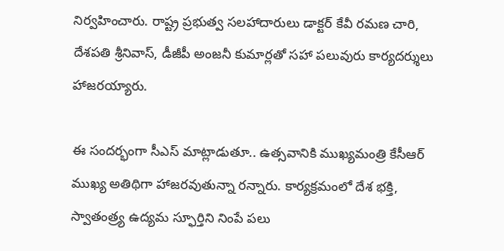నిర్వహించారు. రాష్ట్ర ప్రభుత్వ సలహాదారులు డాక్టర్ కేవీ రమణ చారి, దేశపతి శ్రీనివాస్, డీజీపీ అంజనీ కుమార్లతో సహా పలువురు కార్యదర్శులు హాజరయ్యారు.

ఈ సందర్భంగా సీఎస్ మాట్లాడుతూ.. ఉత్సవానికి ముఖ్యమంత్రి కేసీఆర్ ముఖ్య అతిథిగా హాజరవుతున్నా రన్నారు. కార్యక్రమంలో దేశ భక్తి, స్వాతంత్ర్య ఉద్యమ స్ఫూర్తిని నింపే పలు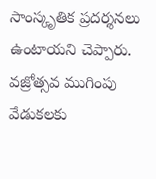సాంస్కృతిక ప్రదర్శనలు ఉంటాయని చెప్పారు. వజ్రోత్సవ ముగింపు వేడుకలకు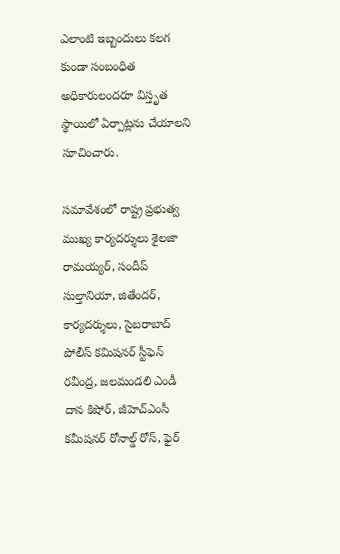ఎలాంటి ఇబ్బందులు కలగ కుండా సంబంధిత అధికారులందరూ విస్తృత స్థాయిలో ఏర్పాట్లను చేయాలని సూచించారు.

సమావేశంలో రాష్ట్ర ప్రభుత్వ ముఖ్య కార్యదర్శులు శైలజా రామయ్యర్, సందీప్ సుల్తానియా, జితేందర్, కార్యదర్శులు, సైబరాబాద్ పోలీస్ కమిషనర్ స్టీఫెన్ రవీంద్ర, జలమండలి ఎండీ దాన కిషోర్, జీహెచ్ఎంసీ కమీషనర్ రోనాల్డ్ రోస్, ఫైర్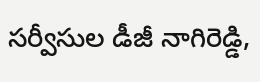సర్వీసుల డీజీ నాగిరెడ్డి,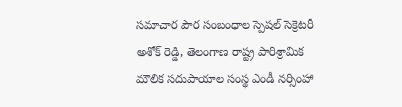సమాచార పౌర సంబంధాల స్పెషల్ సెక్రెటరీ అశోక్ రెడ్డి, తెలంగాణ రాష్ట్ర పారిశ్రామిక మౌలిక సదుపాయాల సంస్థ ఎండీ నర్సింహా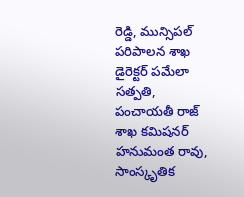రెడ్డి, మున్సిపల్ పరిపాలన శాఖ డైరెక్టర్ పమేలా సత్పతి, పంచాయతీ రాజ్ శాఖ కమిషనర్ హనుమంత రావు, సాంస్కృతిక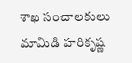శాఖ సంచాలకులు మామిడి హరికృష్ణ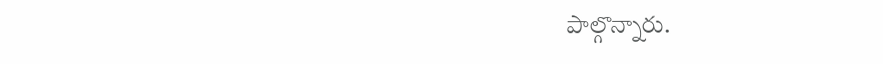పాల్గొన్నారు.